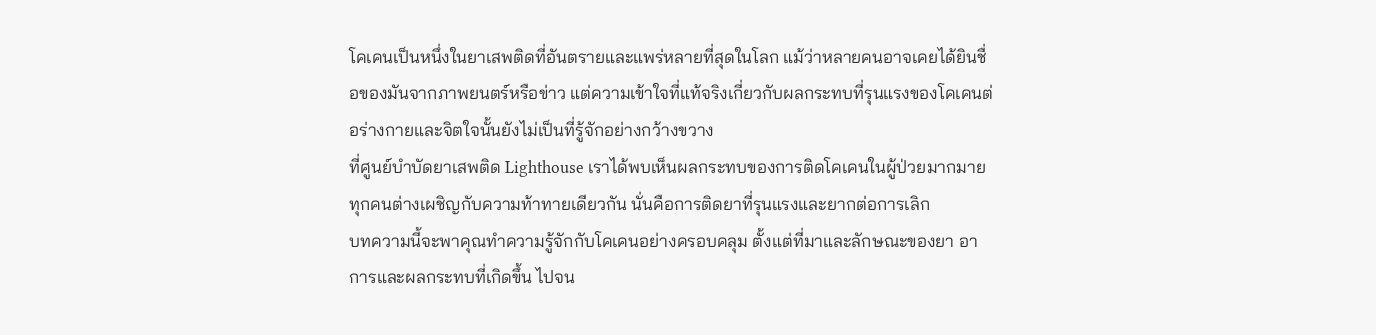โคเคนเป็นหนึ่งในยาเสพติดที่อันตรายและแพร่หลายที่สุดในโลก แม้ว่าหลายคนอาจเคยได้ยินชื่อของมันจากภาพยนตร์หรือข่าว แต่ความเข้าใจที่แท้จริงเกี่ยวกับผลกระทบที่รุนแรงของโคเคนต่อร่างกายและจิตใจนั้นยังไม่เป็นที่รู้จักอย่างกว้างขวาง
ที่ศูนย์บำบัดยาเสพติด Lighthouse เราได้พบเห็นผลกระทบของการติดโคเคนในผู้ป่วยมากมาย ทุกคนต่างเผชิญกับความท้าทายเดียวกัน นั่นคือการติดยาที่รุนแรงและยากต่อการเลิก
บทความนี้จะพาคุณทำความรู้จักกับโคเคนอย่างครอบคลุม ตั้งแต่ที่มาและลักษณะของยา อาการและผลกระทบที่เกิดขึ้น ไปจน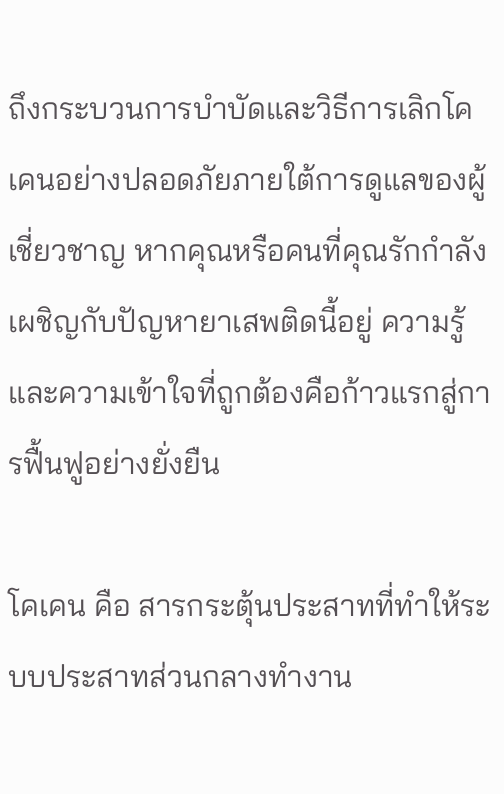ถึงกระบวนการบำบัดและวิธีการเลิกโคเคนอย่างปลอดภัยภายใต้การดูแลของผู้เชี่ยวชาญ หากคุณหรือคนที่คุณรักกำลังเผชิญกับปัญหายาเสพติดนี้อยู่ ความรู้และความเข้าใจที่ถูกต้องคือก้าวแรกสู่การฟื้นฟูอย่างยั่งยืน

โคเคน คือ สารกระตุ้นประสาทที่ทำให้ระบบประสาทส่วนกลางทำงาน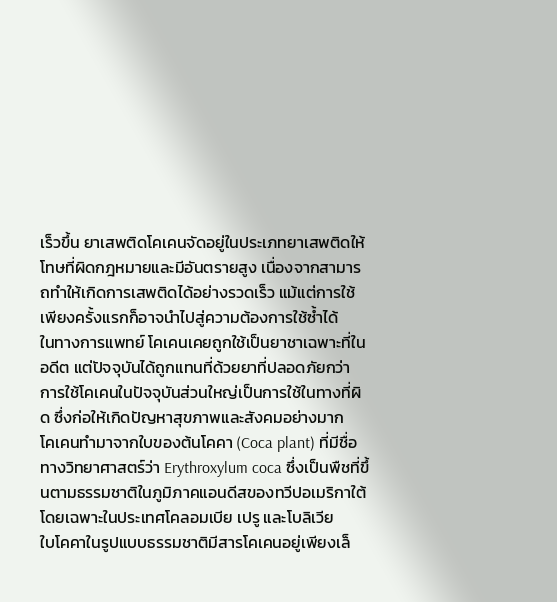เร็วขึ้น ยาเสพติดโคเคนจัดอยู่ในประเภทยาเสพติดให้โทษที่ผิดกฎหมายและมีอันตรายสูง เนื่องจากสามารถทำให้เกิดการเสพติดได้อย่างรวดเร็ว แม้แต่การใช้เพียงครั้งแรกก็อาจนำไปสู่ความต้องการใช้ซ้ำได้
ในทางการแพทย์ โคเคนเคยถูกใช้เป็นยาชาเฉพาะที่ในอดีต แต่ปัจจุบันได้ถูกแทนที่ด้วยยาที่ปลอดภัยกว่า การใช้โคเคนในปัจจุบันส่วนใหญ่เป็นการใช้ในทางที่ผิด ซึ่งก่อให้เกิดปัญหาสุขภาพและสังคมอย่างมาก
โคเคนทำมาจากใบของต้นโคคา (Coca plant) ที่มีชื่อทางวิทยาศาสตร์ว่า Erythroxylum coca ซึ่งเป็นพืชที่ขึ้นตามธรรมชาติในภูมิภาคแอนดีสของทวีปอเมริกาใต้ โดยเฉพาะในประเทศโคลอมเบีย เปรู และโบลิเวีย
ใบโคคาในรูปแบบธรรมชาติมีสารโคเคนอยู่เพียงเล็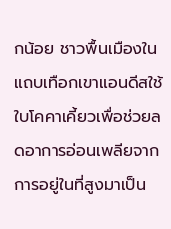กน้อย ชาวพื้นเมืองในแถบเทือกเขาแอนดีสใช้ใบโคคาเคี้ยวเพื่อช่วยลดอาการอ่อนเพลียจากการอยู่ในที่สูงมาเป็น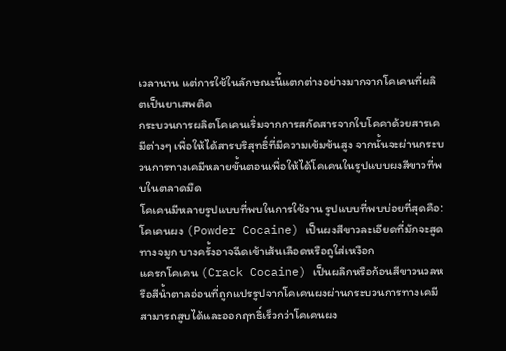เวลานาน แต่การใช้ในลักษณะนี้แตกต่างอย่างมากจากโคเคนที่ผลิตเป็นยาเสพติด
กระบวนการผลิตโคเคนเริ่มจากการสกัดสารจากใบโคคาด้วยสารเคมีต่างๆ เพื่อให้ได้สารบริสุทธิ์ที่มีความเข้มข้นสูง จากนั้นจะผ่านกระบวนการทางเคมีหลายขั้นตอนเพื่อให้ได้โคเคนในรูปแบบผงสีขาวที่พบในตลาดมืด
โคเคนมีหลายรูปแบบที่พบในการใช้งาน รูปแบบที่พบบ่อยที่สุดคือ:
โคเคนผง (Powder Cocaine) เป็นผงสีขาวละเอียดที่มักจะสูดทางจมูก บางครั้งอาจฉีดเข้าเส้นเลือดหรือถูใส่เหงือก
แครกโคเคน (Crack Cocaine) เป็นผลึกหรือก้อนสีขาวนวลหรือสีน้ำตาลอ่อนที่ถูกแปรรูปจากโคเคนผงผ่านกระบวนการทางเคมี สามารถสูบได้และออกฤทธิ์เร็วกว่าโคเคนผง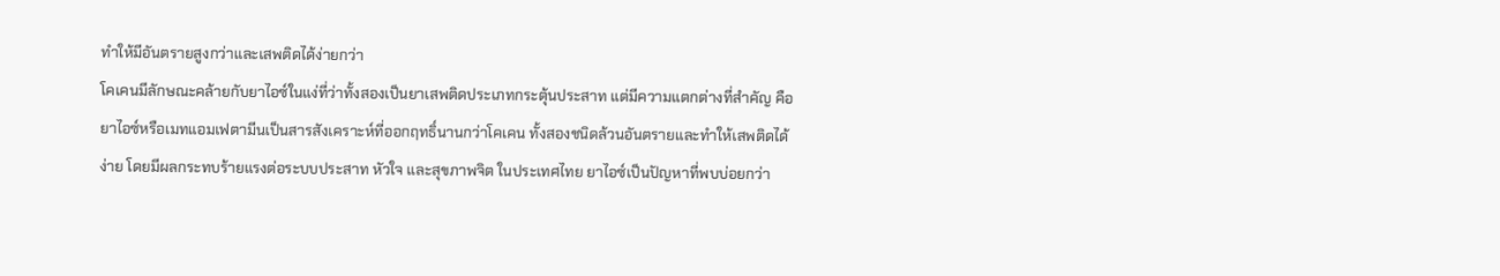ทำให้มีอันตรายสูงกว่าและเสพติดได้ง่ายกว่า
โคเคนมีลักษณะคล้ายกับยาไอซ์ในแง่ที่ว่าทั้งสองเป็นยาเสพติดประเภทกระตุ้นประสาท แต่มีความแตกต่างที่สำคัญ คือ ยาไอซ์หรือเมทแอมเฟตามีนเป็นสารสังเคราะห์ที่ออกฤทธิ์นานกว่าโคเคน ทั้งสองชนิดล้วนอันตรายและทำให้เสพติดได้ง่าย โดยมีผลกระทบร้ายแรงต่อระบบประสาท หัวใจ และสุขภาพจิต ในประเทศไทย ยาไอซ์เป็นปัญหาที่พบบ่อยกว่า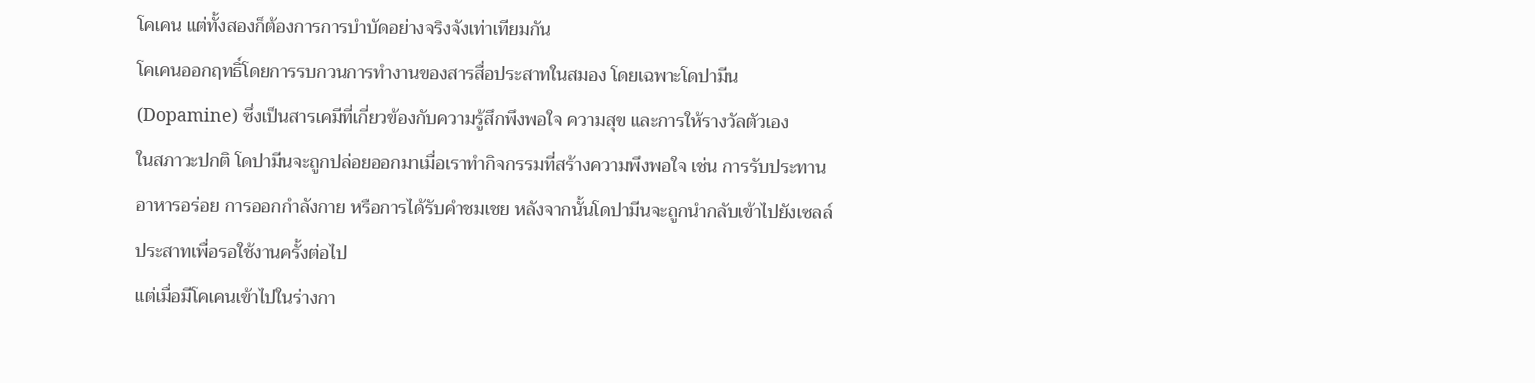โคเคน แต่ทั้งสองก็ต้องการการบำบัดอย่างจริงจังเท่าเทียมกัน
โคเคนออกฤทธิ์โดยการรบกวนการทำงานของสารสื่อประสาทในสมอง โดยเฉพาะโดปามีน (Dopamine) ซึ่งเป็นสารเคมีที่เกี่ยวข้องกับความรู้สึกพึงพอใจ ความสุข และการให้รางวัลตัวเอง
ในสภาวะปกติ โดปามีนจะถูกปล่อยออกมาเมื่อเราทำกิจกรรมที่สร้างความพึงพอใจ เช่น การรับประทานอาหารอร่อย การออกกำลังกาย หรือการได้รับคำชมเชย หลังจากนั้นโดปามีนจะถูกนำกลับเข้าไปยังเซลล์ประสาทเพื่อรอใช้งานครั้งต่อไป
แต่เมื่อมีโคเคนเข้าไปในร่างกา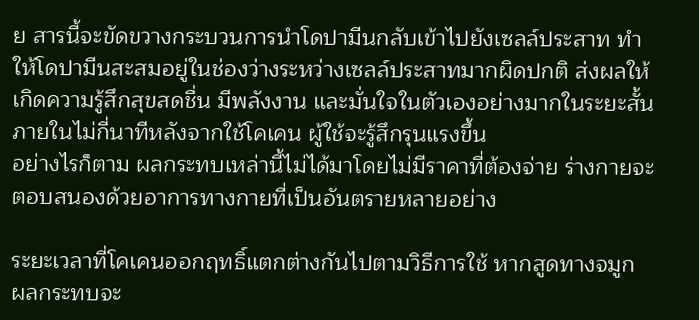ย สารนี้จะขัดขวางกระบวนการนำโดปามีนกลับเข้าไปยังเซลล์ประสาท ทำให้โดปามีนสะสมอยู่ในช่องว่างระหว่างเซลล์ประสาทมากผิดปกติ ส่งผลให้เกิดความรู้สึกสุขสดชื่น มีพลังงาน และมั่นใจในตัวเองอย่างมากในระยะสั้น
ภายในไม่กี่นาทีหลังจากใช้โคเคน ผู้ใช้จะรู้สึกรุนแรงขึ้น
อย่างไรก็ตาม ผลกระทบเหล่านี้ไม่ได้มาโดยไม่มีราคาที่ต้องจ่าย ร่างกายจะตอบสนองด้วยอาการทางกายที่เป็นอันตรายหลายอย่าง

ระยะเวลาที่โคเคนออกฤทธิ์แตกต่างกันไปตามวิธีการใช้ หากสูดทางจมูก ผลกระทบจะ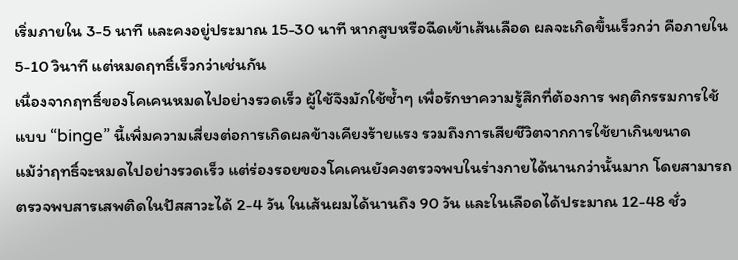เริ่มภายใน 3-5 นาที และคงอยู่ประมาณ 15-30 นาที หากสูบหรือฉีดเข้าเส้นเลือด ผลจะเกิดขึ้นเร็วกว่า คือภายใน 5-10 วินาที แต่หมดฤทธิ์เร็วกว่าเช่นกัน
เนื่องจากฤทธิ์ของโคเคนหมดไปอย่างรวดเร็ว ผู้ใช้จึงมักใช้ซ้ำๆ เพื่อรักษาความรู้สึกที่ต้องการ พฤติกรรมการใช้แบบ “binge” นี้เพิ่มความเสี่ยงต่อการเกิดผลข้างเคียงร้ายแรง รวมถึงการเสียชีวิตจากการใช้ยาเกินขนาด
แม้ว่าฤทธิ์จะหมดไปอย่างรวดเร็ว แต่ร่องรอยของโคเคนยังคงตรวจพบในร่างกายได้นานกว่านั้นมาก โดยสามารถตรวจพบสารเสพติดในปัสสาวะได้ 2-4 วัน ในเส้นผมได้นานถึง 90 วัน และในเลือดได้ประมาณ 12-48 ชั่ว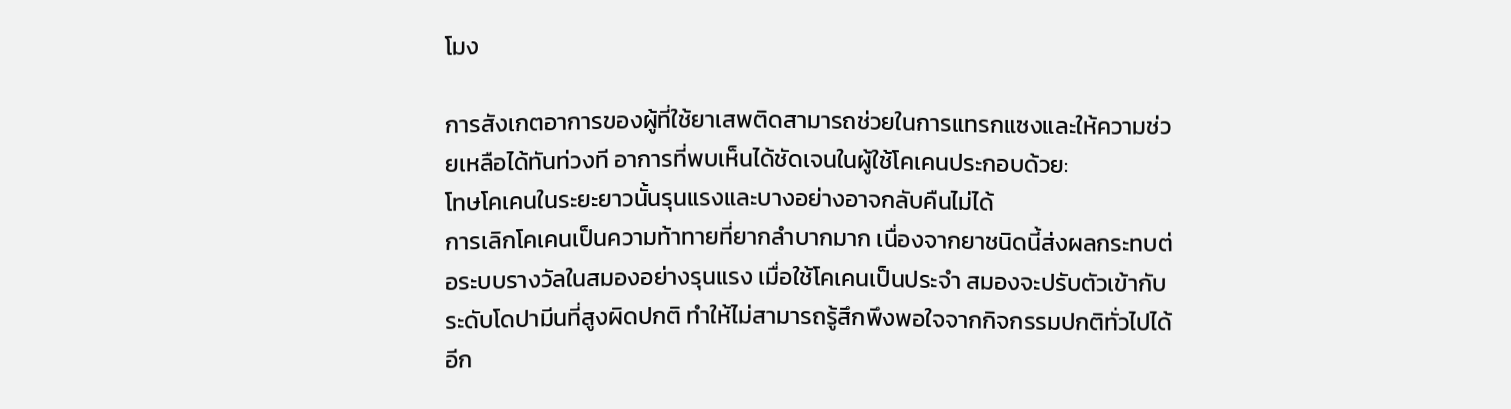โมง

การสังเกตอาการของผู้ที่ใช้ยาเสพติดสามารถช่วยในการแทรกแซงและให้ความช่วยเหลือได้ทันท่วงที อาการที่พบเห็นได้ชัดเจนในผู้ใช้โคเคนประกอบด้วย:
โทษโคเคนในระยะยาวนั้นรุนแรงและบางอย่างอาจกลับคืนไม่ได้
การเลิกโคเคนเป็นความท้าทายที่ยากลำบากมาก เนื่องจากยาชนิดนี้ส่งผลกระทบต่อระบบรางวัลในสมองอย่างรุนแรง เมื่อใช้โคเคนเป็นประจำ สมองจะปรับตัวเข้ากับระดับโดปามีนที่สูงผิดปกติ ทำให้ไม่สามารถรู้สึกพึงพอใจจากกิจกรรมปกติทั่วไปได้อีก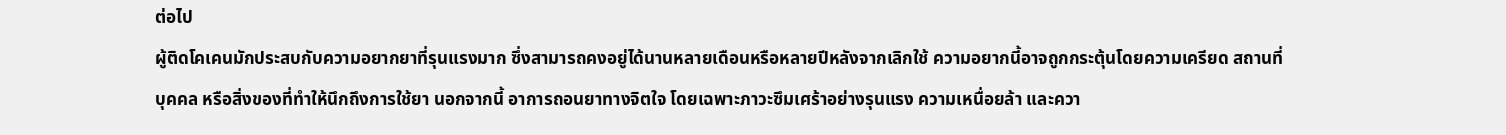ต่อไป
ผู้ติดโคเคนมักประสบกับความอยากยาที่รุนแรงมาก ซึ่งสามารถคงอยู่ได้นานหลายเดือนหรือหลายปีหลังจากเลิกใช้ ความอยากนี้อาจถูกกระตุ้นโดยความเครียด สถานที่ บุคคล หรือสิ่งของที่ทำให้นึกถึงการใช้ยา นอกจากนี้ อาการถอนยาทางจิตใจ โดยเฉพาะภาวะซึมเศร้าอย่างรุนแรง ความเหนื่อยล้า และควา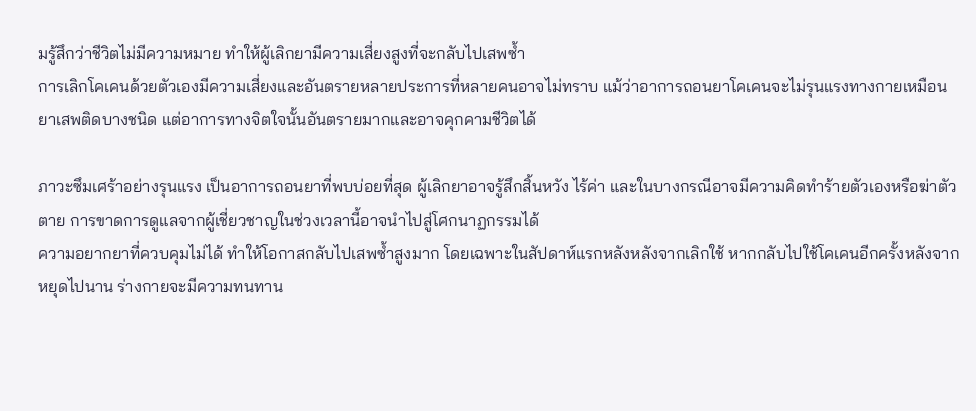มรู้สึกว่าชีวิตไม่มีความหมาย ทำให้ผู้เลิกยามีความเสี่ยงสูงที่จะกลับไปเสพซ้ำ
การเลิกโคเคนด้วยตัวเองมีความเสี่ยงและอันตรายหลายประการที่หลายคนอาจไม่ทราบ แม้ว่าอาการถอนยาโคเคนจะไม่รุนแรงทางกายเหมือนยาเสพติดบางชนิด แต่อาการทางจิตใจนั้นอันตรายมากและอาจคุกคามชีวิตได้

ภาวะซึมเศร้าอย่างรุนแรง เป็นอาการถอนยาที่พบบ่อยที่สุด ผู้เลิกยาอาจรู้สึกสิ้นหวัง ไร้ค่า และในบางกรณีอาจมีความคิดทำร้ายตัวเองหรือฆ่าตัวตาย การขาดการดูแลจากผู้เชี่ยวชาญในช่วงเวลานี้อาจนำไปสู่โศกนาฏกรรมได้
ความอยากยาที่ควบคุมไม่ได้ ทำให้โอกาสกลับไปเสพซ้ำสูงมาก โดยเฉพาะในสัปดาห์แรกหลังหลังจากเลิกใช้ หากกลับไปใช้โคเคนอีกครั้งหลังจากหยุดไปนาน ร่างกายจะมีความทนทาน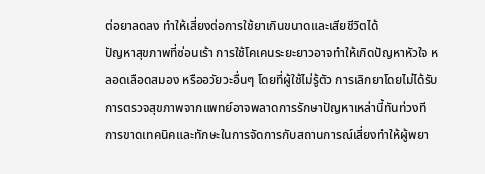ต่อยาลดลง ทำให้เสี่ยงต่อการใช้ยาเกินขนาดและเสียชีวิตได้
ปัญหาสุขภาพที่ซ่อนเร้า การใช้โคเคนระยะยาวอาจทำให้เกิดปัญหาหัวใจ หลอดเลือดสมอง หรืออวัยวะอื่นๆ โดยที่ผู้ใช้ไม่รู้ตัว การเลิกยาโดยไม่ได้รับการตรวจสุขภาพจากแพทย์อาจพลาดการรักษาปัญหาเหล่านี้ทันท่วงที
การขาดเทคนิคและทักษะในการจัดการกับสถานการณ์เสี่ยงทำให้ผู้พยา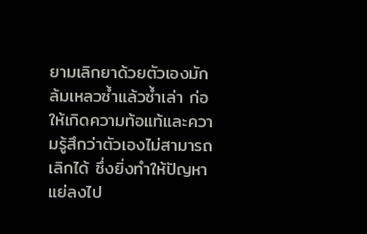ยามเลิกยาด้วยตัวเองมักล้มเหลวซ้ำแล้วซ้ำเล่า ก่อให้เกิดความท้อแท้และความรู้สึกว่าตัวเองไม่สามารถเลิกได้ ซึ่งยิ่งทำให้ปัญหาแย่ลงไป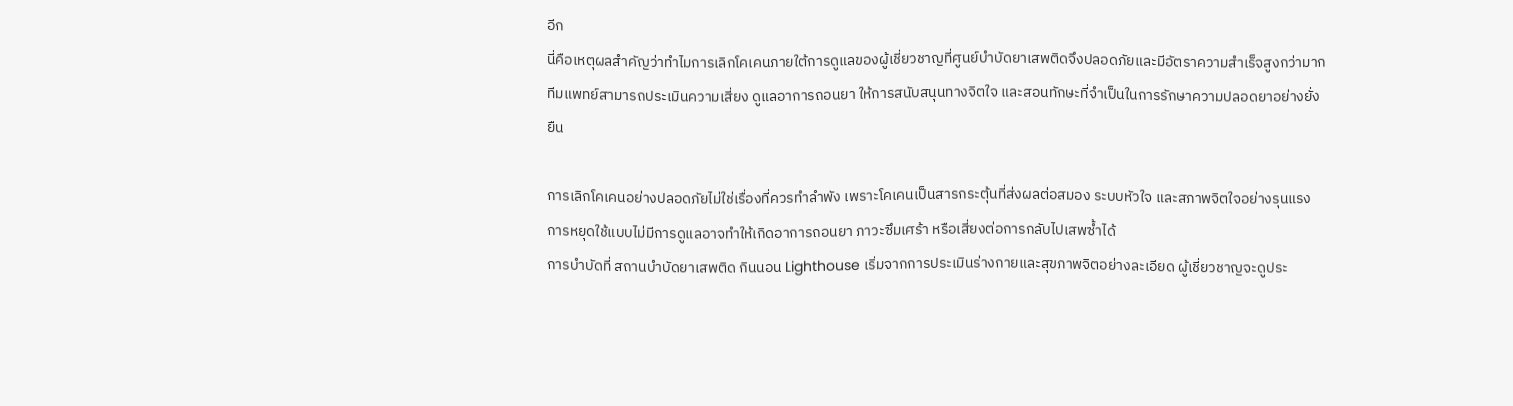อีก
นี่คือเหตุผลสำคัญว่าทำไมการเลิกโคเคนภายใต้การดูแลของผู้เชี่ยวชาญที่ศูนย์บำบัดยาเสพติดจึงปลอดภัยและมีอัตราความสำเร็จสูงกว่ามาก ทีมแพทย์สามารถประเมินความเสี่ยง ดูแลอาการถอนยา ให้การสนับสนุนทางจิตใจ และสอนทักษะที่จำเป็นในการรักษาความปลอดยาอย่างยั่งยืน

การเลิกโคเคนอย่างปลอดภัยไม่ใช่เรื่องที่ควรทำลำพัง เพราะโคเคนเป็นสารกระตุ้นที่ส่งผลต่อสมอง ระบบหัวใจ และสภาพจิตใจอย่างรุนแรง การหยุดใช้แบบไม่มีการดูแลอาจทำให้เกิดอาการถอนยา ภาวะซึมเศร้า หรือเสี่ยงต่อการกลับไปเสพซ้ำได้
การบำบัดที่ สถานบําบัดยาเสพติด กินนอน Lighthouse เริ่มจากการประเมินร่างกายและสุขภาพจิตอย่างละเอียด ผู้เชี่ยวชาญจะดูประ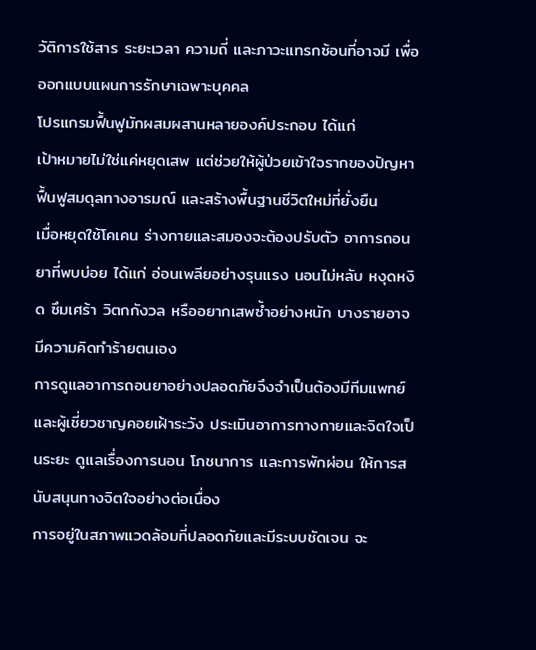วัติการใช้สาร ระยะเวลา ความถี่ และภาวะแทรกซ้อนที่อาจมี เพื่อออกแบบแผนการรักษาเฉพาะบุคคล
โปรแกรมฟื้นฟูมักผสมผสานหลายองค์ประกอบ ได้แก่
เป้าหมายไม่ใช่แค่หยุดเสพ แต่ช่วยให้ผู้ป่วยเข้าใจรากของปัญหา ฟื้นฟูสมดุลทางอารมณ์ และสร้างพื้นฐานชีวิตใหม่ที่ยั่งยืน
เมื่อหยุดใช้โคเคน ร่างกายและสมองจะต้องปรับตัว อาการถอนยาที่พบบ่อย ได้แก่ อ่อนเพลียอย่างรุนแรง นอนไม่หลับ หงุดหงิด ซึมเศร้า วิตกกังวล หรืออยากเสพซ้ำอย่างหนัก บางรายอาจมีความคิดทำร้ายตนเอง
การดูแลอาการถอนยาอย่างปลอดภัยจึงจำเป็นต้องมีทีมแพทย์และผู้เชี่ยวชาญคอยเฝ้าระวัง ประเมินอาการทางกายและจิตใจเป็นระยะ ดูแลเรื่องการนอน โภชนาการ และการพักผ่อน ให้การสนับสนุนทางจิตใจอย่างต่อเนื่อง
การอยู่ในสภาพแวดล้อมที่ปลอดภัยและมีระบบชัดเจน จะ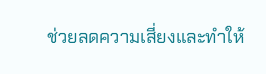ช่วยลดความเสี่ยงและทำให้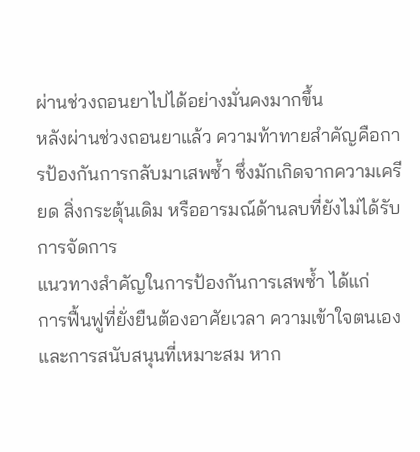ผ่านช่วงถอนยาไปได้อย่างมั่นคงมากขึ้น
หลังผ่านช่วงถอนยาแล้ว ความท้าทายสำคัญคือการป้องกันการกลับมาเสพซ้ำ ซึ่งมักเกิดจากความเครียด สิ่งกระตุ้นเดิม หรืออารมณ์ด้านลบที่ยังไม่ได้รับการจัดการ
แนวทางสำคัญในการป้องกันการเสพซ้ำ ได้แก่
การฟื้นฟูที่ยั่งยืนต้องอาศัยเวลา ความเข้าใจตนเอง และการสนับสนุนที่เหมาะสม หาก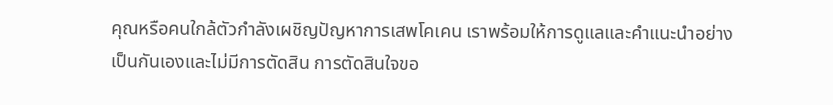คุณหรือคนใกล้ตัวกำลังเผชิญปัญหาการเสพโคเคน เราพร้อมให้การดูแลและคำแนะนำอย่างเป็นกันเองและไม่มีการตัดสิน การตัดสินใจขอ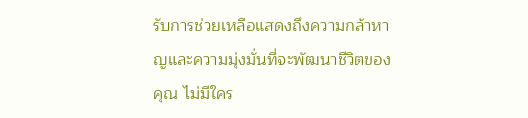รับการช่วยเหลือแสดงถึงความกล้าหาญและความมุ่งมั่นที่จะพัฒนาชีวิตของคุณ ไม่มีใคร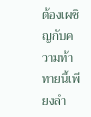ต้องเผชิญกับความท้าทายนี้เพียงลำ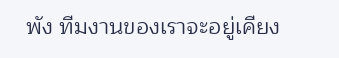พัง ทีมงานของเราจะอยู่เคียง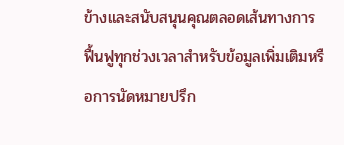ข้างและสนับสนุนคุณตลอดเส้นทางการฟื้นฟูทุกช่วงเวลาสำหรับข้อมูลเพิ่มเติมหรือการนัดหมายปรึก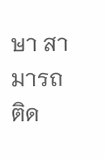ษา สามารถติด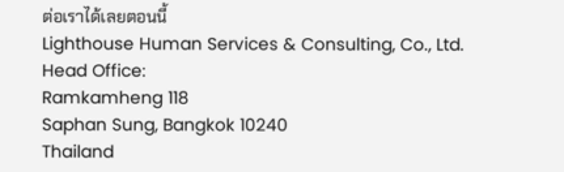ต่อเราได้เลยตอนนี้
Lighthouse Human Services & Consulting, Co., Ltd.
Head Office:
Ramkamheng 118
Saphan Sung, Bangkok 10240
Thailand